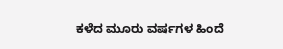ಕಳೆದ ಮೂರು ವರ್ಷಗಳ ಹಿಂದೆ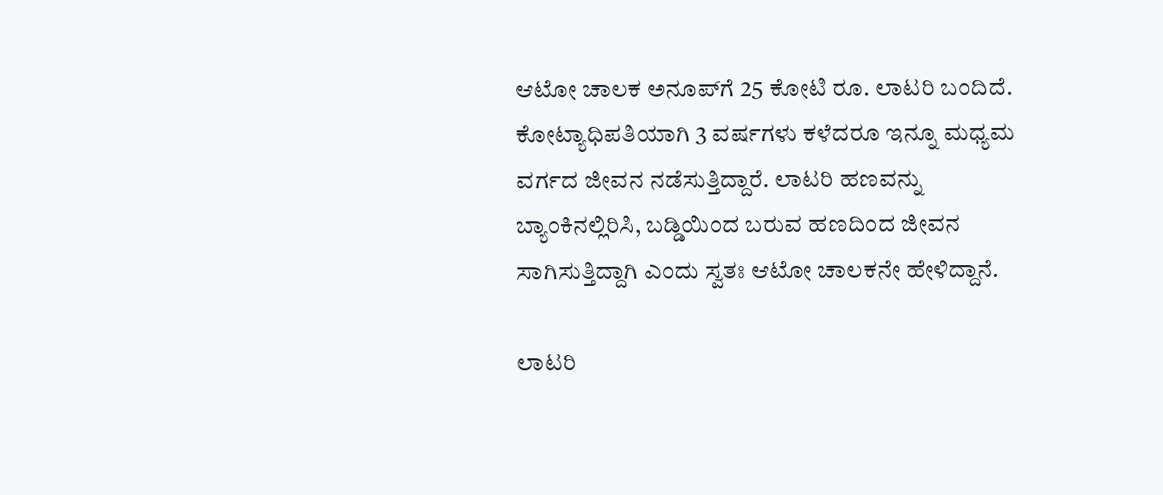ಆಟೋ ಚಾಲಕ ಅನೂಪ್‌ಗೆ 25 ಕೋಟಿ ರೂ. ಲಾಟರಿ ಬಂದಿದೆ. ಕೋಟ್ಯಾಧಿಪತಿಯಾಗಿ 3 ವರ್ಷಗಳು ಕಳೆದರೂ ಇನ್ನೂ ಮಧ್ಯಮ ವರ್ಗದ ಜೀವನ ನಡೆಸುತ್ತಿದ್ದಾರೆ. ಲಾಟರಿ ಹಣವನ್ನು ಬ್ಯಾಂಕಿನಲ್ಲಿರಿಸಿ, ಬಡ್ಡಿಯಿಂದ ಬರುವ ಹಣದಿಂದ ಜೀವನ ಸಾಗಿಸುತ್ತಿದ್ದಾಗಿ ಎಂದು ಸ್ವತಃ ಆಟೋ ಚಾಲಕನೇ ಹೇಳಿದ್ದಾನೆ.

ಲಾಟರಿ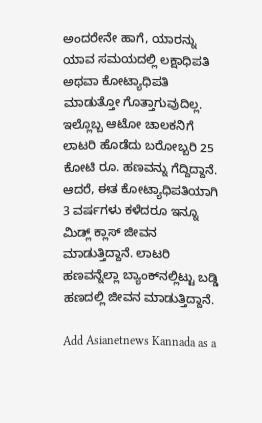ಅಂದರೇನೇ ಹಾಗೆ, ಯಾರನ್ನು ಯಾವ ಸಮಯದಲ್ಲಿ ಲಕ್ಷಾಧಿಪತಿ ಅಥವಾ ಕೋಟ್ಯಾಧಿಪತಿ ಮಾಡುತ್ತೋ ಗೊತ್ತಾಗುವುದಿಲ್ಲ. ಇಲ್ಲೊಬ್ಬ ಆಟೋ ಚಾಲಕನಿಗೆ ಲಾಟರಿ ಹೊಡೆದು ಬರೋಬ್ಬರಿ 25 ಕೋಟಿ ರೂ. ಹಣವನ್ನು ಗೆದ್ದಿದ್ದಾನೆ. ಆದರೆ, ಈತ ಕೋಟ್ಯಾಧಿಪತಿಯಾಗಿ 3 ವರ್ಷಗಳು ಕಳೆದರೂ ಇನ್ನೂ ಮಿಡ್ಲ್ ಕ್ಲಾಸ್ ಜೀವನ ಮಾಡುತ್ತಿದ್ದಾನೆ. ಲಾಟರಿ ಹಣವನ್ನೆಲ್ಲಾ ಬ್ಯಾಂಕ್‌ನಲ್ಲಿಟ್ಟು ಬಡ್ಡಿ ಹಣದಲ್ಲಿ ಜೀವನ ಮಾಡುತ್ತಿದ್ದಾನೆ.

Add Asianetnews Kannada as a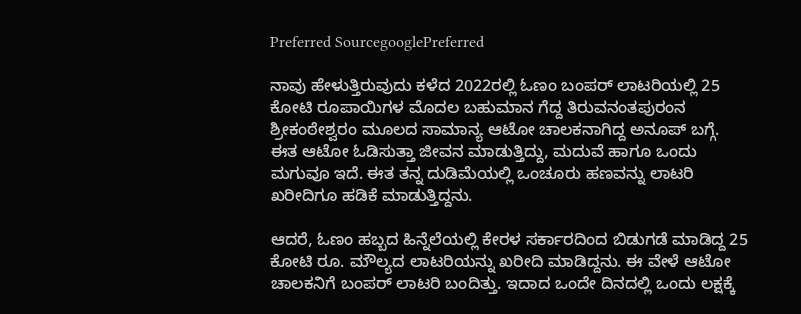Preferred SourcegooglePreferred

ನಾವು ಹೇಳುತ್ತಿರುವುದು ಕಳೆದ 2022ರಲ್ಲಿ ಓಣಂ ಬಂಪರ್ ಲಾಟರಿಯಲ್ಲಿ 25 ಕೋಟಿ ರೂಪಾಯಿಗಳ ಮೊದಲ ಬಹುಮಾನ ಗೆದ್ದ ತಿರುವನಂತಪುರಂನ ಶ್ರೀಕಂಠೇಶ್ವರಂ ಮೂಲದ ಸಾಮಾನ್ಯ ಆಟೋ ಚಾಲಕನಾಗಿದ್ದ ಅನೂಪ್ ಬಗ್ಗೆ. ಈತ ಆಟೋ ಓಡಿಸುತ್ತಾ ಜೀವನ ಮಾಡುತ್ತಿದ್ದು, ಮದುವೆ ಹಾಗೂ ಒಂದು ಮಗುವೂ ಇದೆ. ಈತ ತನ್ನ ದುಡಿಮೆಯಲ್ಲಿ ಒಂಚೂರು ಹಣವನ್ನು ಲಾಟರಿ ಖರೀದಿಗೂ ಹಡಿಕೆ ಮಾಡುತ್ತಿದ್ದನು.

ಆದರೆ, ಓಣಂ ಹಬ್ಬದ ಹಿನ್ನೆಲೆಯಲ್ಲಿ ಕೇರಳ ಸರ್ಕಾರದಿಂದ ಬಿಡುಗಡೆ ಮಾಡಿದ್ದ 25 ಕೋಟಿ ರೂ. ಮೌಲ್ಯದ ಲಾಟರಿಯನ್ನು ಖರೀದಿ ಮಾಡಿದ್ದನು. ಈ ವೇಳೆ ಆಟೋ ಚಾಲಕನಿಗೆ ಬಂಪರ್ ಲಾಟರಿ ಬಂದಿತ್ತು. ಇದಾದ ಒಂದೇ ದಿನದಲ್ಲಿ ಒಂದು ಲಕ್ಷಕ್ಕೆ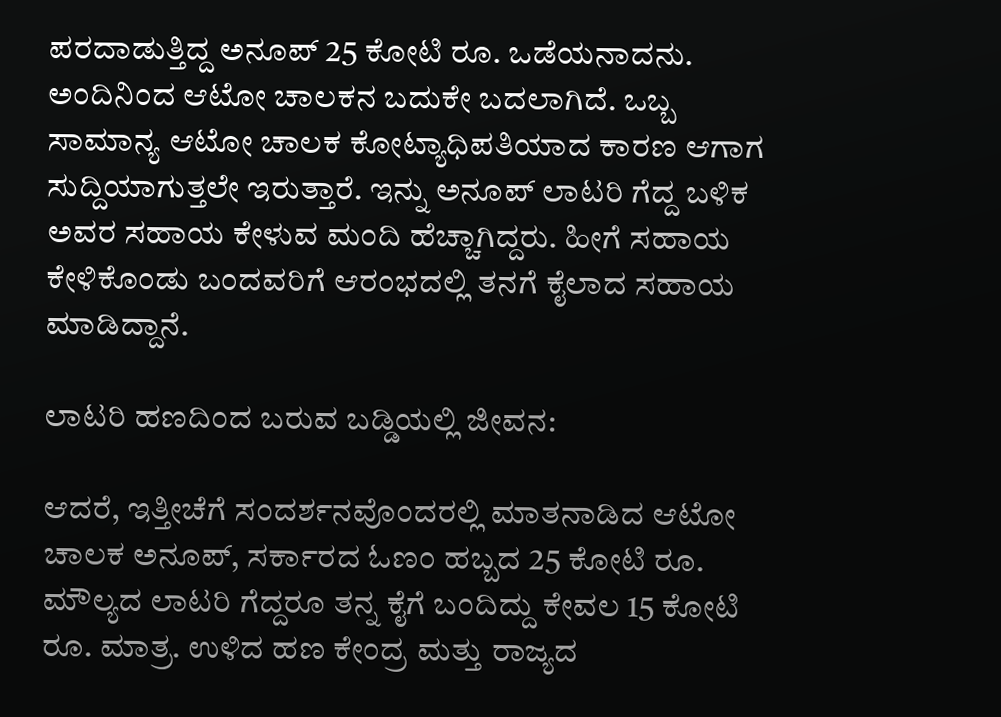ಪರದಾಡುತ್ತಿದ್ದ ಅನೂಪ್ 25 ಕೋಟಿ ರೂ. ಒಡೆಯನಾದನು. ಅಂದಿನಿಂದ ಆಟೋ ಚಾಲಕನ ಬದುಕೇ ಬದಲಾಗಿದೆ. ಒಬ್ಬ ಸಾಮಾನ್ಯ ಆಟೋ ಚಾಲಕ ಕೋಟ್ಯಾಧಿಪತಿಯಾದ ಕಾರಣ ಆಗಾಗ ಸುದ್ದಿಯಾಗುತ್ತಲೇ ಇರುತ್ತಾರೆ. ಇನ್ನು ಅನೂಪ್ ಲಾಟರಿ ಗೆದ್ದ ಬಳಿಕ ಅವರ ಸಹಾಯ ಕೇಳುವ ಮಂದಿ ಹೆಚ್ಚಾಗಿದ್ದರು. ಹೀಗೆ ಸಹಾಯ ಕೇಳಿಕೊಂಡು ಬಂದವರಿಗೆ ಆರಂಭದಲ್ಲಿ ತನಗೆ ಕೈಲಾದ ಸಹಾಯ ಮಾಡಿದ್ದಾನೆ.

ಲಾಟರಿ ಹಣದಿಂದ ಬರುವ ಬಡ್ಡಿಯಲ್ಲಿ ಜೀವನ:

ಆದರೆ, ಇತ್ತೀಚೆಗೆ ಸಂದರ್ಶನವೊಂದರಲ್ಲಿ ಮಾತನಾಡಿದ ಆಟೋ ಚಾಲಕ ಅನೂಪ್, ಸರ್ಕಾರದ ಓಣಂ ಹಬ್ಬದ 25 ಕೋಟಿ ರೂ. ಮೌಲ್ಯದ ಲಾಟರಿ ಗೆದ್ದರೂ ತನ್ನ ಕೈಗೆ ಬಂದಿದ್ದು ಕೇವಲ 15 ಕೋಟಿ ರೂ. ಮಾತ್ರ. ಉಳಿದ ಹಣ ಕೇಂದ್ರ ಮತ್ತು ರಾಜ್ಯದ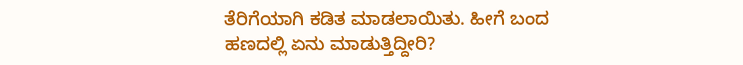ತೆರಿಗೆಯಾಗಿ ಕಡಿತ ಮಾಡಲಾಯಿತು. ಹೀಗೆ ಬಂದ ಹಣದಲ್ಲಿ ಏನು ಮಾಡುತ್ತಿದ್ದೀರಿ?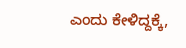ಎಂದು ಕೇಳಿದ್ದಕ್ಕೆ,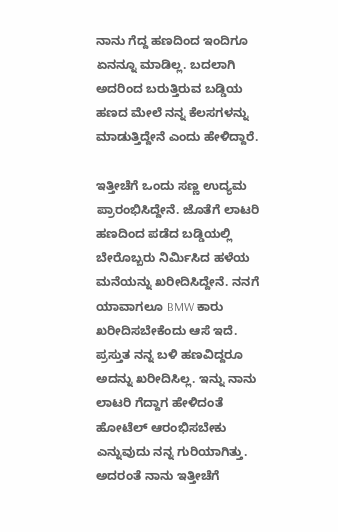ನಾನು ಗೆದ್ದ ಹಣದಿಂದ ಇಂದಿಗೂ ಏನನ್ನೂ ಮಾಡಿಲ್ಲ. ಬದಲಾಗಿ ಅದರಿಂದ ಬರುತ್ತಿರುವ ಬಡ್ಡಿಯ ಹಣದ ಮೇಲೆ ನನ್ನ ಕೆಲಸಗಳನ್ನು ಮಾಡುತ್ತಿದ್ದೇನೆ ಎಂದು ಹೇಳಿದ್ದಾರೆ.

ಇತ್ತೀಚೆಗೆ ಒಂದು ಸಣ್ಣ ಉದ್ಯಮ ಪ್ರಾರಂಭಿಸಿದ್ದೇನೆ. ಜೊತೆಗೆ ಲಾಟರಿ ಹಣದಿಂದ ಪಡೆದ ಬಡ್ಡಿಯಲ್ಲಿ ಬೇರೊಬ್ಬರು ನಿರ್ಮಿಸಿದ ಹಳೆಯ ಮನೆಯನ್ನು ಖರೀದಿಸಿದ್ದೇನೆ. ನನಗೆ ಯಾವಾಗಲೂ BMW ಕಾರು ಖರೀದಿಸಬೇಕೆಂದು ಆಸೆ ಇದೆ. ಪ್ರಸ್ತುತ ನನ್ನ ಬಳಿ ಹಣವಿದ್ದರೂ ಅದನ್ನು ಖರೀದಿಸಿಲ್ಲ. ಇನ್ನು ನಾನು ಲಾಟರಿ ಗೆದ್ದಾಗ ಹೇಳಿದಂತೆ ಹೋಟೆಲ್ ಆರಂಭಿಸಬೇಕು ಎನ್ನುವುದು ನನ್ನ ಗುರಿಯಾಗಿತ್ತು. ಅದರಂತೆ ನಾನು ಇತ್ತೀಚೆಗೆ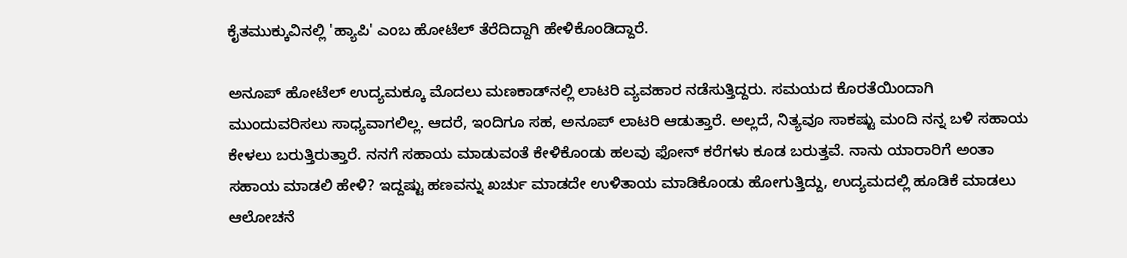ಕೈತಮುಕ್ಕುವಿನಲ್ಲಿ 'ಹ್ಯಾಪಿ' ಎಂಬ ಹೋಟೆಲ್ ತೆರೆದಿದ್ದಾಗಿ ಹೇಳಿಕೊಂಡಿದ್ದಾರೆ.

ಅನೂಪ್ ಹೋಟೆಲ್ ಉದ್ಯಮಕ್ಕೂ ಮೊದಲು ಮಣಕಾಡ್‌ನಲ್ಲಿ ಲಾಟರಿ ವ್ಯವಹಾರ ನಡೆಸುತ್ತಿದ್ದರು. ಸಮಯದ ಕೊರತೆಯಿಂದಾಗಿ ಮುಂದುವರಿಸಲು ಸಾಧ್ಯವಾಗಲಿಲ್ಲ. ಆದರೆ, ಇಂದಿಗೂ ಸಹ, ಅನೂಪ್ ಲಾಟರಿ ಆಡುತ್ತಾರೆ. ಅಲ್ಲದೆ, ನಿತ್ಯವೂ ಸಾಕಷ್ಟು ಮಂದಿ ನನ್ನ ಬಳಿ ಸಹಾಯ ಕೇಳಲು ಬರುತ್ತಿರುತ್ತಾರೆ. ನನಗೆ ಸಹಾಯ ಮಾಡುವಂತೆ ಕೇಳಿಕೊಂಡು ಹಲವು ಫೋನ್ ಕರೆಗಳು ಕೂಡ ಬರುತ್ತವೆ. ನಾನು ಯಾರಾರಿಗೆ ಅಂತಾ ಸಹಾಯ ಮಾಡಲಿ ಹೇಳಿ? ಇದ್ದಷ್ಟು ಹಣವನ್ನು ಖರ್ಚು ಮಾಡದೇ ಉಳಿತಾಯ ಮಾಡಿಕೊಂಡು ಹೋಗುತ್ತಿದ್ದು, ಉದ್ಯಮದಲ್ಲಿ ಹೂಡಿಕೆ ಮಾಡಲು ಆಲೋಚನೆ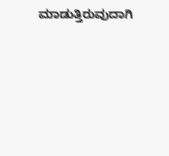ಮಾಡುತ್ತಿರುವುದಾಗಿ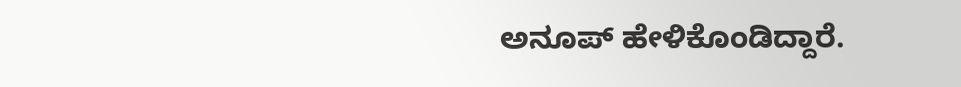ಅನೂಪ್ ಹೇಳಿಕೊಂಡಿದ್ದಾರೆ.